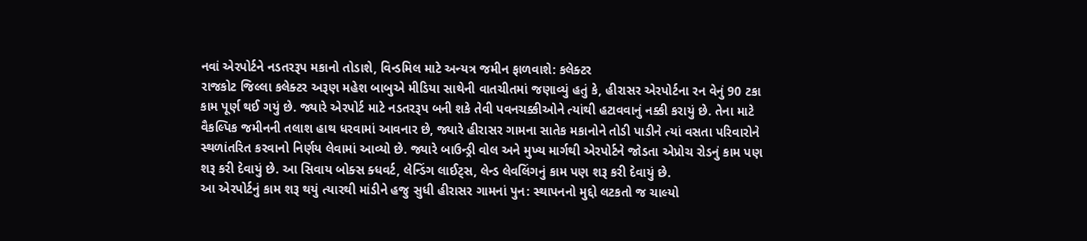નવાં એરપોર્ટને નડતરરૂપ મકાનો તોડાશે, વિન્ડમિલ માટે અન્યત્ર જમીન ફાળવાશે: કલેક્ટર
રાજકોટ જિલ્લા કલેક્ટર અરૂણ મહેશ બાબુએ મીડિયા સાથેની વાતચીતમાં જણાવ્યું હતું કે, હીરાસર એરપોર્ટના રન વેનું 90 ટકા કામ પૂર્ણ થઈ ગયું છે. જ્યારે એરપોર્ટ માટે નડતરરૂપ બની શકે તેવી પવનચક્કીઓને ત્યાંથી હટાવવાનું નક્કી કરાયું છે. તેના માટે વૈકલ્પિક જમીનની તલાશ હાથ ધરવામાં આવનાર છે, જ્યારે હીરાસર ગામના સાતેક મકાનોને તોડી પાડીને ત્યાં વસતા પરિવારોને સ્થળાંતરિત કરવાનો નિર્ણય લેવામાં આવ્યો છે. જ્યારે બાઉન્ડ્રી વોલ અને મુખ્ય માર્ગથી એરપોર્ટને જોડતા એપ્રોચ રોડનું કામ પણ શરૂ કરી દેવાયું છે. આ સિવાય બોક્સ ક્ધવર્ટ, લેન્ડિંગ લાઈટ્સ, લેન્ડ લેવલિંગનું કામ પણ શરૂ કરી દેવાયું છે.
આ એરપોર્ટનું કામ શરૂ થયું ત્યારથી માંડીને હજુ સુધી હીરાસર ગામનાં પુન: સ્થાપનનો મુદ્દો લટકતો જ ચાલ્યો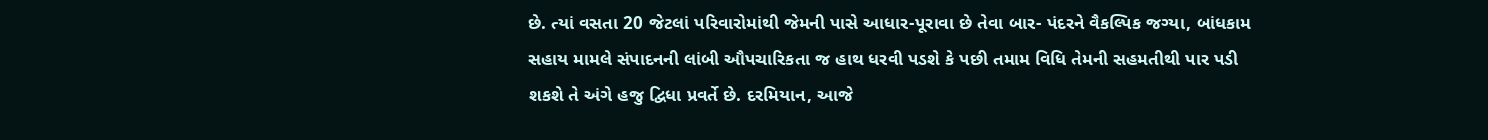છે. ત્યાં વસતા 20 જેટલાં પરિવારોમાંથી જેમની પાસે આધાર-પૂરાવા છે તેવા બાર- પંદરને વૈકલ્પિક જગ્યા, બાંધકામ સહાય મામલે સંપાદનની લાંબી ઔપચારિકતા જ હાથ ધરવી પડશે કે પછી તમામ વિધિ તેમની સહમતીથી પાર પડી શકશે તે અંગે હજુ દ્વિધા પ્રવર્તે છે. દરમિયાન, આજે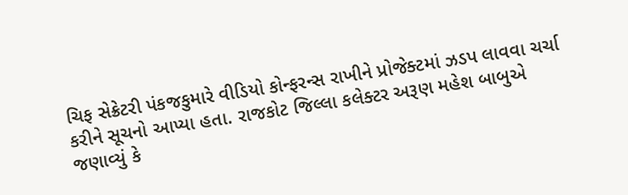ચિફ સેક્રેટરી પંકજકુમારે વીડિયો કોન્ફરન્સ રાખીને પ્રોજેક્ટમાં ઝડપ લાવવા ચર્ચા કરીને સૂચનો આપ્યા હતા. રાજકોટ જિલ્લા કલેક્ટર અરૂણ મહેશ બાબુએ જણાવ્યું કે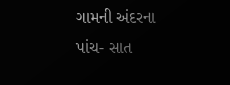ગામની અંદરના પાંચ- સાત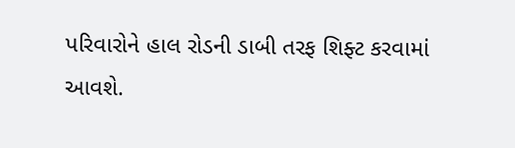પરિવારોને હાલ રોડની ડાબી તરફ શિફ્ટ કરવામાં આવશે.